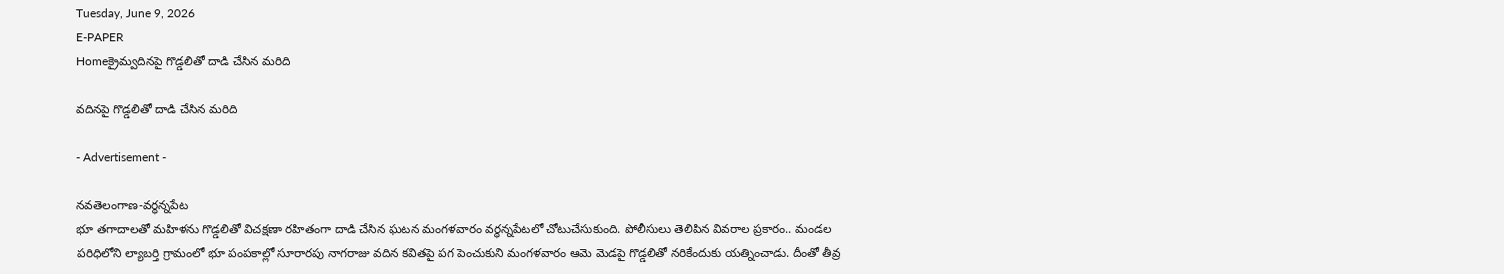Tuesday, June 9, 2026
E-PAPER
Homeక్రైమ్వదినపై గొడ్డలితో దాడి చేసిన మరిది

వదినపై గొడ్డలితో దాడి చేసిన మరిది

- Advertisement -

నవతెలంగాణ-వర్ధన్నపేట
భూ తగాదాలతో మహిళను గొడ్డలితో విచక్షణా రహితంగా దాడి చేసిన ఘటన మంగళవారం వర్ధన్నపేటలో చోటుచేసుకుంది. పోలీసులు తెలిపిన వివరాల ప్రకారం.. మండల పరిధిలోని ల్యాబర్తి గ్రామంలో భూ పంపకాల్లో సూరారపు నాగరాజు వదిన కవితపై పగ పెంచుకుని మంగళవారం ఆమె మెడపై గొడ్డలితో నరికేందుకు యత్నించాడు. దీంతో తీవ్ర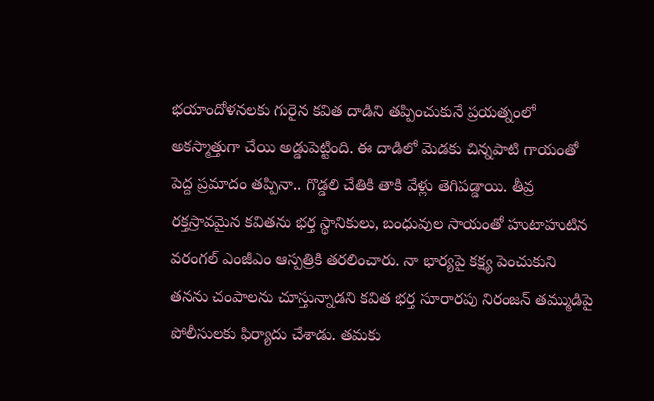భయాందోళనలకు గురైన కవిత దాడిని తప్పించుకునే ప్రయత్నంలో అకస్మాత్తుగా చేయి అడ్డుపెట్టింది. ఈ దాడిలో మెడకు చిన్నపాటి గాయంతో పెద్ద ప్రమాదం తప్పినా.. గొడ్డలి చేతికి తాకి వేళ్లు తెగిపడ్డాయి. తీవ్ర రక్తస్రావమైన కవితను భర్త స్థానికులు, బంధువుల సాయంతో హుటాహుటిన వరంగల్ ఎంజీఎం ఆస్పత్రికి తరలించారు. నా భార్యపై కక్ష్య పెంచుకుని తనను చంపాలను చూస్తున్నాడని కవిత భర్త సూరారపు నిరంజన్ తమ్ముడిపై పోలీసులకు ఫిర్యాదు చేశాడు. తమకు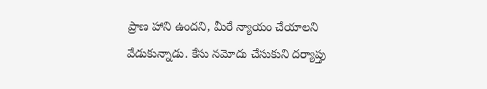ప్రాణ హాని ఉందని, మీరే న్యాయం చేయాలని వేడుకున్నాడు. కేసు నమోదు చేసుకుని దర్యాప్తు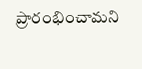ప్రారంభించామని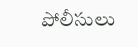పోలీసులు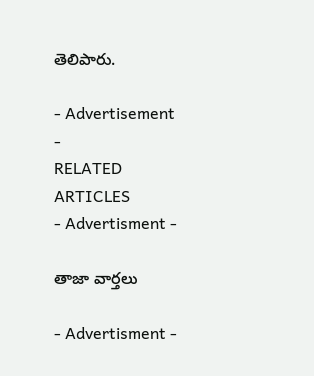తెలిపారు.

- Advertisement -
RELATED ARTICLES
- Advertisment -

తాజా వార్తలు

- Advertisment -